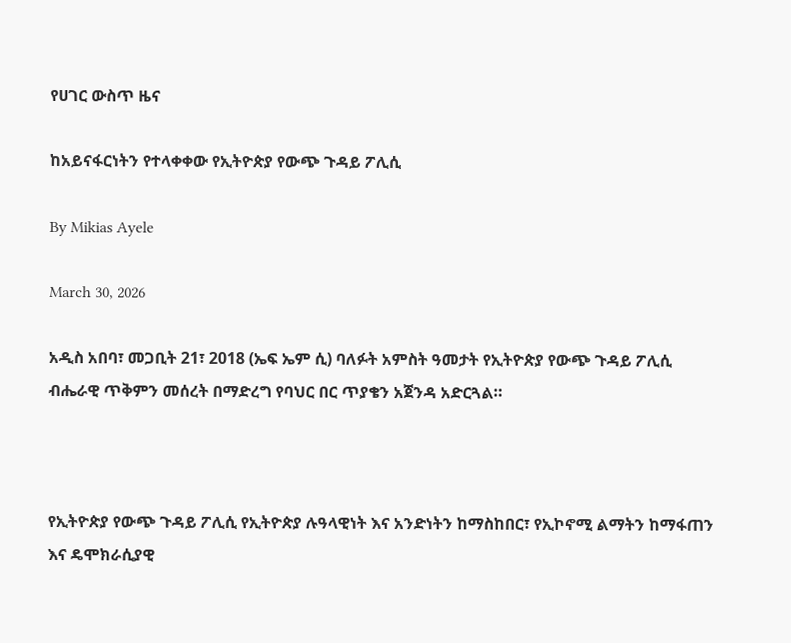የሀገር ውስጥ ዜና

ከአይናፋርነትን የተላቀቀው የኢትዮጵያ የውጭ ጉዳይ ፖሊሲ

By Mikias Ayele

March 30, 2026

አዲስ አበባ፣ መጋቢት 21፣ 2018 (ኤፍ ኤም ሲ) ባለፉት አምስት ዓመታት የኢትዮጵያ የውጭ ጉዳይ ፖሊሲ ብሔራዊ ጥቅምን መሰረት በማድረግ የባህር በር ጥያቄን አጀንዳ አድርጓል።



የኢትዮጵያ የውጭ ጉዳይ ፖሊሲ የኢትዮጵያ ሉዓላዊነት እና አንድነትን ከማስከበር፣ የኢኮኖሚ ልማትን ከማፋጠን እና ዴሞክራሲያዊ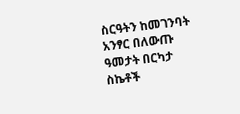ስርዓትን ከመገንባት አንፃር በለውጡ ዓመታት በርካታ ስኬቶች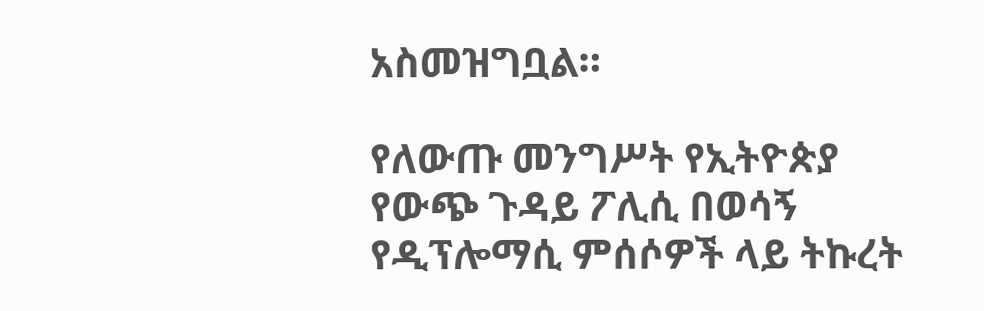አስመዝግቧል።

የለውጡ መንግሥት የኢትዮጵያ የውጭ ጉዳይ ፖሊሲ በወሳኝ የዲፕሎማሲ ምሰሶዎች ላይ ትኩረት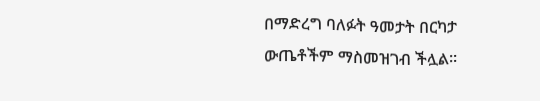በማድረግ ባለፉት ዓመታት በርካታ ውጤቶችም ማስመዝገብ ችሏል፡፡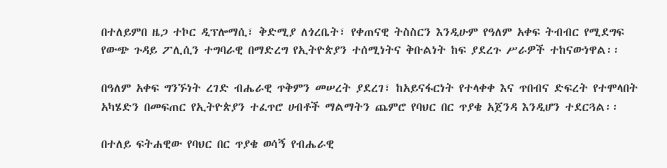በተለይምበ ዜጋ ተኮር ዲፕሎማሲ፣ ቅድሚያ ለጎረቤት፣ የቀጠናዊ ትስስርን እንዲሁም የዓለም አቀፍ ትብብር የሚደግፍ የውጭ ጉዳይ ፖሊሲን ተግባራዊ በማድረግ የኢትዮጵያን ተሰሚነትና ቅቡልነት ከፍ ያደረጉ ሥራዎች ተከናውነዋል፡፡

በዓለም አቀፍ ግንኙነት ረገድ ብሔራዊ ጥቅምን መሠረት ያደረገ፣ ከአይናፋርነት የተላቀቀ እና ጥበብና ድፍረት የተሞላበት አካሄድን በመፍጠር የኢትዮጵያን ተፈጥሮ ሀብቶች ማልማትን ጨምሮ የባህር በር ጥያቄ አጀንዳ እንዲሆን ተደርጓል፡፡

በተለይ ፍትሐዊው የባህር በር ጥያቄ ወሳኝ የብሔራዊ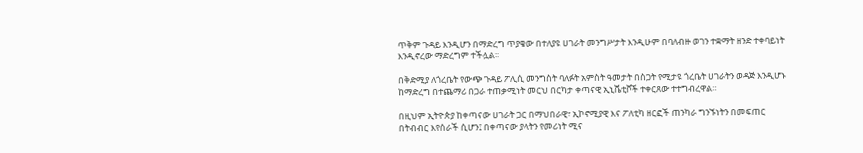ጥቅም ጉዳይ እንዲሆን በማድረግ ጥያቄው በተለያዩ ሀገራት መንግሥታት እንዲሁም በባለብዙ ወገን ተቋማት ዘንድ ተቀባይነት እንዲኖረው ማድረግም ተችሏል፡፡

በቅድሚያ ለጎረቤት የውጭ ጉዳይ ፖሊሲ መንግስት ባለፉት አምስት ዓመታት በስጋት የሚታዩ ጎረቤት ሀገራትን ወዳጅ እንዲሆኑ ከማድረግ በተጨማሪ በጋራ ተጠቃሚነት መርህ በርካታ ቀጣናዊ ኢኒሼቲቮች ተቀርጸው ተተግብረዋል።

በዚህም ኢትዮጵያ ከቀጣናው ሀገራት ጋር በማህበራዊ፣ ኢኮኖሚያዊ እና ፖለቲካ ዘርፎች ጠንካራ ግንኙነትን በመፍጠር በትብብር እየሰራች ሲሆን፤ በቀጣናው ያላትን የመሪነት ሚና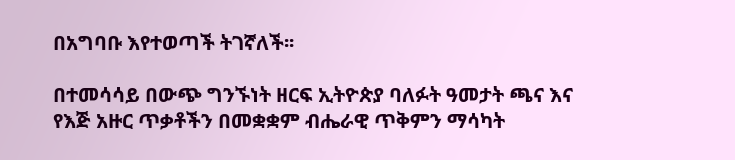በአግባቡ እየተወጣች ትገኛለች፡፡

በተመሳሳይ በውጭ ግንኙነት ዘርፍ ኢትዮጵያ ባለፉት ዓመታት ጫና እና የእጅ አዙር ጥቃቶችን በመቋቋም ብሔራዊ ጥቅምን ማሳካት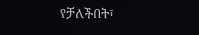የቻለችበት፣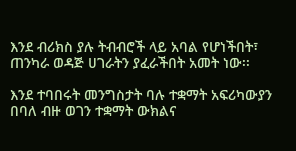እንደ ብሪክስ ያሉ ትብብሮች ላይ አባል የሆነችበት፣ ጠንካራ ወዳጅ ሀገራትን ያፈራችበት አመት ነው፡፡

እንደ ተባበሩት መንግስታት ባሉ ተቋማት አፍሪካውያን በባለ ብዙ ወገን ተቋማት ውክልና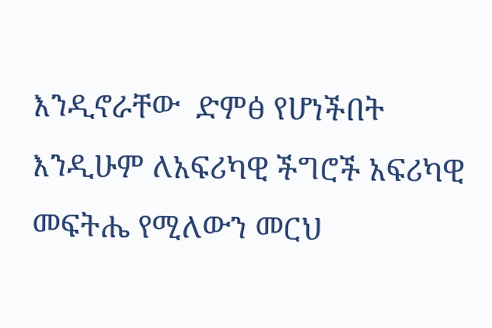እንዲኖራቸው  ድምፅ የሆነችበት እንዲሁም ለአፍሪካዊ ችግሮች አፍሪካዊ መፍትሔ የሚለውን መርህ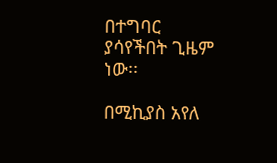በተግባር ያሳየችበት ጊዜም ነው፡፡

በሚኪያስ አየለ